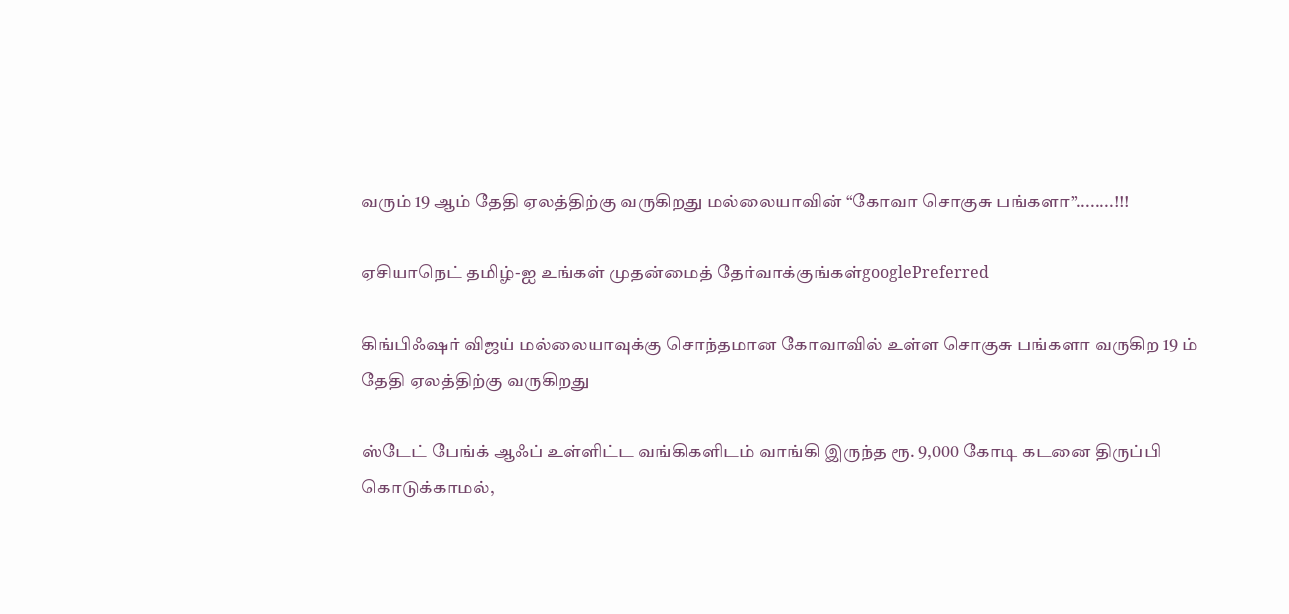வரும் 19 ஆம் தேதி ஏலத்திற்கு வருகிறது மல்லையாவின் “கோவா சொகுசு பங்களா”........!!!

ஏசியாநெட் தமிழ்-ஐ உங்கள் முதன்மைத் தேர்வாக்குங்கள்googlePreferred

கிங்பிஃஷர் விஜய் மல்லையாவுக்கு சொந்தமான கோவாவில் உள்ள சொகுசு பங்களா வருகிற 19 ம் தேதி ஏலத்திற்கு வருகிறது

ஸ்டேட் பேங்க் ஆஃப் உள்ளிட்ட வங்கிகளிடம் வாங்கி இருந்த ரூ. 9,000 கோடி கடனை திருப்பி கொடுக்காமல்,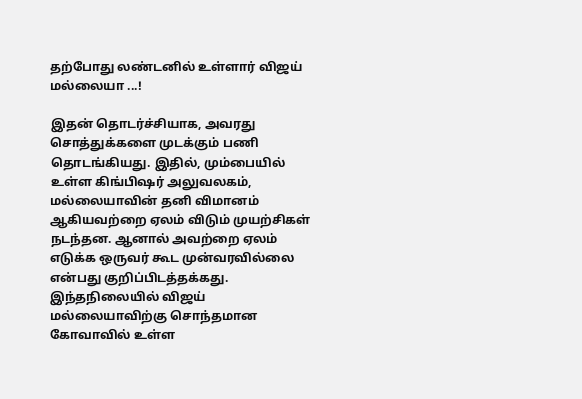தற்போது லண்டனில் உள்ளார் விஜய் மல்லையா ...!

இதன் தொடர்ச்சியாக, அவரது சொத்துக்களை முடக்கும் பணி தொடங்கியது. இதில், மும்பையில் உள்ள கிங்பிஷர் அலுவலகம், மல்லையாவின் தனி விமானம் ஆகியவற்றை ஏலம் விடும் முயற்சிகள் நடந்தன. ஆனால் அவற்றை ஏலம் எடுக்க ஒருவர் கூட முன்வரவில்லை என்பது குறிப்பிடத்தக்கது.
இந்தநிலையில் விஜய் மல்லையாவிற்கு சொந்தமான கோவாவில் உள்ள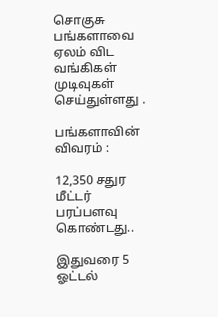சொகுசு பங்களாவை ஏலம் விட வங்கிகள் முடிவுகள் செய்துள்ளது .

பங்களாவின் விவரம் :

12,350 சதுர மீட்டர் பரப்பளவு கொண்டது..

இதுவரை 5 ஓட்டல்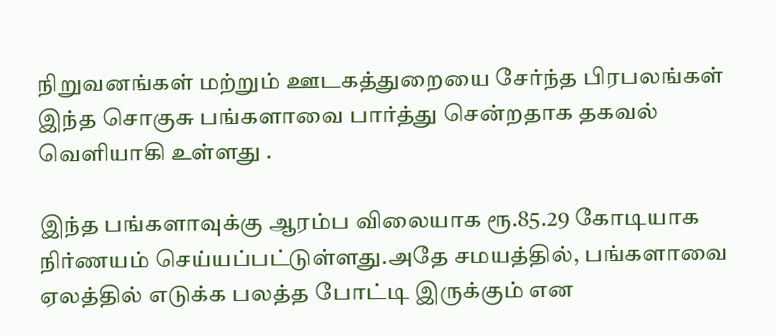நிறுவனங்கள் மற்றும் ஊடகத்துறையை சேர்ந்த பிரபலங்கள் இந்த சொகுசு பங்களாவை பார்த்து சென்றதாக தகவல் வெளியாகி உள்ளது .

இந்த பங்களாவுக்கு ஆரம்ப விலையாக ரூ.85.29 கோடியாக நிர்ணயம் செய்யப்பட்டுள்ளது.அதே சமயத்தில், பங்களாவை ஏலத்தில் எடுக்க பலத்த போட்டி இருக்கும் என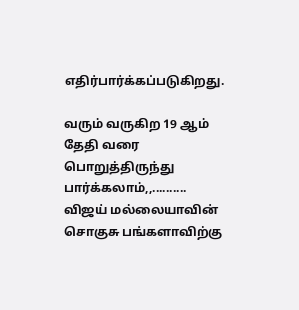எதிர்பார்க்கப்படுகிறது.

வரும் வருகிற 19 ஆம் தேதி வரை பொறுத்திருந்து பார்க்கலாம்,,.......... விஜய் மல்லையாவின் சொகுசு பங்களாவிற்கு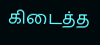கிடைத்த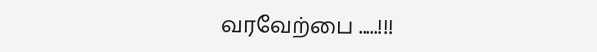வரவேற்பை .....!!!